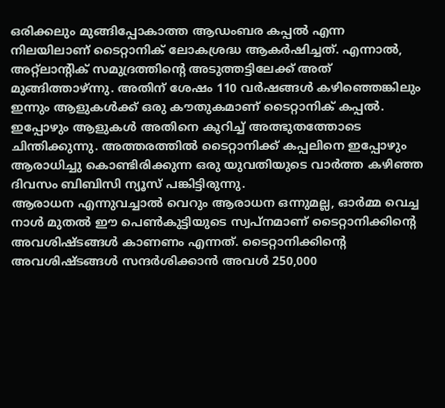ഒരിക്കലും മുങ്ങിപ്പോകാത്ത ആഡംബര കപ്പൽ എന്ന നിലയിലാണ് ടൈറ്റാനിക് ലോകശ്രദ്ധ ആകർഷിച്ചത്. എന്നാൽ, അറ്റ്ലാന്റിക് സമുദ്രത്തിന്റെ അടുത്തട്ടിലേക്ക് അത് മുങ്ങിത്താഴ്ന്നു. അതിന് ശേഷം 110 വർഷങ്ങൾ കഴിഞ്ഞെങ്കിലും ഇന്നും ആളുകൾക്ക് ഒരു കൗതുകമാണ് ടൈറ്റാനിക് കപ്പൽ.
ഇപ്പോഴും ആളുകൾ അതിനെ കുറിച്ച് അത്ഭുതത്തോടെ ചിന്തിക്കുന്നു. അത്തരത്തിൽ ടൈറ്റാനിക്ക് കപ്പലിനെ ഇപ്പോഴും ആരാധിച്ചു കൊണ്ടിരിക്കുന്ന ഒരു യുവതിയുടെ വാർത്ത കഴിഞ്ഞ ദിവസം ബിബിസി ന്യൂസ് പങ്കിട്ടിരുന്നു.
ആരാധന എന്നുവച്ചാൽ വെറും ആരാധന ഒന്നുമല്ല, ഓർമ്മ വെച്ച നാൾ മുതൽ ഈ പെൺകുട്ടിയുടെ സ്വപ്നമാണ് ടൈറ്റാനിക്കിന്റെ അവശിഷ്ടങ്ങൾ കാണണം എന്നത്. ടൈറ്റാനിക്കിന്റെ അവശിഷ്ടങ്ങൾ സന്ദർശിക്കാൻ അവൾ 250,000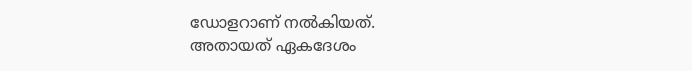ഡോളറാണ് നൽകിയത്.
അതായത് ഏകദേശം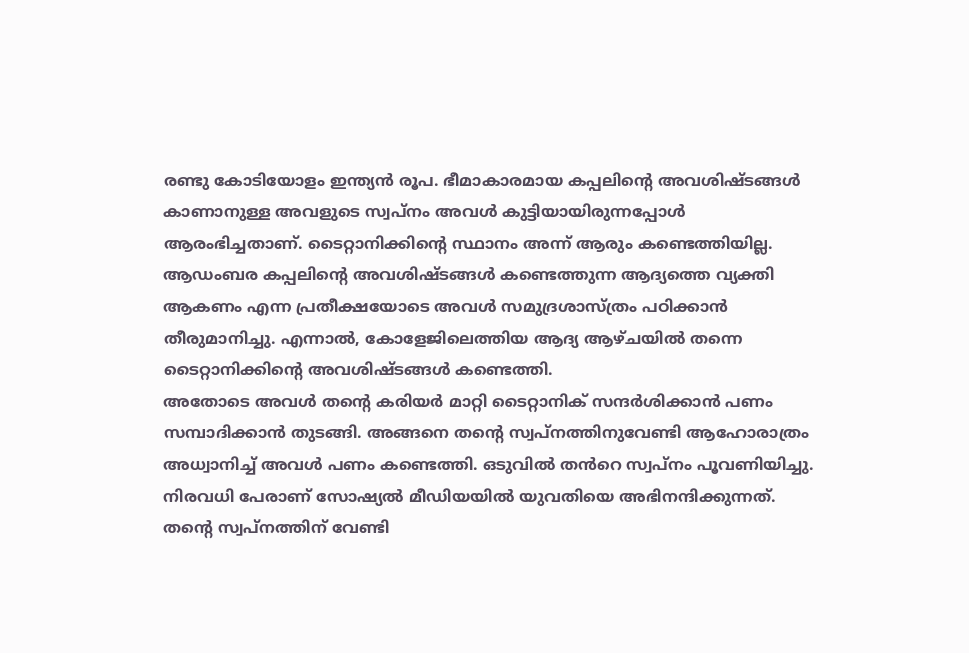രണ്ടു കോടിയോളം ഇന്ത്യൻ രൂപ. ഭീമാകാരമായ കപ്പലിന്റെ അവശിഷ്ടങ്ങൾ കാണാനുള്ള അവളുടെ സ്വപ്നം അവൾ കുട്ടിയായിരുന്നപ്പോൾ ആരംഭിച്ചതാണ്. ടൈറ്റാനിക്കിന്റെ സ്ഥാനം അന്ന് ആരും കണ്ടെത്തിയില്ല.
ആഡംബര കപ്പലിന്റെ അവശിഷ്ടങ്ങൾ കണ്ടെത്തുന്ന ആദ്യത്തെ വ്യക്തി ആകണം എന്ന പ്രതീക്ഷയോടെ അവൾ സമുദ്രശാസ്ത്രം പഠിക്കാൻ തീരുമാനിച്ചു. എന്നാൽ, കോളേജിലെത്തിയ ആദ്യ ആഴ്ചയിൽ തന്നെ ടൈറ്റാനിക്കിന്റെ അവശിഷ്ടങ്ങൾ കണ്ടെത്തി.
അതോടെ അവൾ തന്റെ കരിയർ മാറ്റി ടൈറ്റാനിക് സന്ദർശിക്കാൻ പണം സമ്പാദിക്കാൻ തുടങ്ങി. അങ്ങനെ തന്റെ സ്വപ്നത്തിനുവേണ്ടി ആഹോരാത്രം അധ്വാനിച്ച് അവൾ പണം കണ്ടെത്തി. ഒടുവിൽ തൻറെ സ്വപ്നം പൂവണിയിച്ചു.
നിരവധി പേരാണ് സോഷ്യൽ മീഡിയയിൽ യുവതിയെ അഭിനന്ദിക്കുന്നത്. തന്റെ സ്വപ്നത്തിന് വേണ്ടി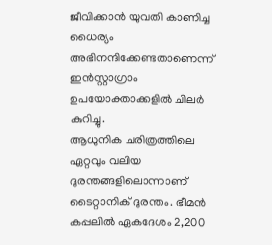ജീവിക്കാൻ യുവതി കാണിച്ച ധൈര്യം അഭിനന്ദിക്കേണ്ടതാണെന്ന് ഇൻസ്റ്റാഗ്രാം ഉപയോക്താക്കളിൽ ചിലർ കുറിച്ചു.
ആധുനിക ചരിത്രത്തിലെ ഏറ്റവും വലിയ ദുരന്തങ്ങളിലൊന്നാണ് ടൈറ്റാനിക് ദുരന്തം. ഭീമൻ കപ്പലിൽ ഏകദേശം 2,200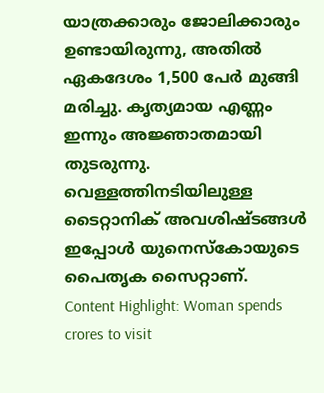യാത്രക്കാരും ജോലിക്കാരും ഉണ്ടായിരുന്നു, അതിൽ ഏകദേശം 1,500 പേർ മുങ്ങി മരിച്ചു. കൃത്യമായ എണ്ണം ഇന്നും അജ്ഞാതമായി തുടരുന്നു. വെള്ളത്തിനടിയിലുള്ള ടൈറ്റാനിക് അവശിഷ്ടങ്ങൾ ഇപ്പോൾ യുനെസ്കോയുടെ പൈതൃക സൈറ്റാണ്.
Content Highlight: Woman spends crores to visit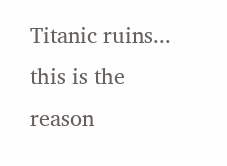Titanic ruins... this is the reason